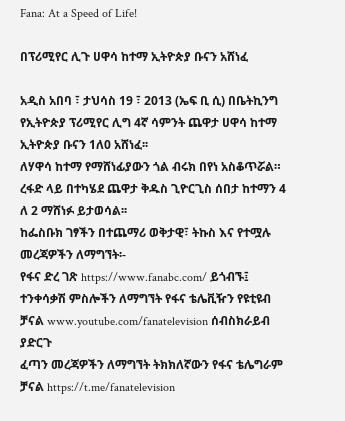Fana: At a Speed of Life!

በፕሪሚየር ሊጉ ሀዋሳ ከተማ ኢትዮጵያ ቡናን አሸነፈ

አዲስ አበባ ፣ ታህሳስ 19 ፣ 2013 (ኤፍ ቢ ሲ) በቤትኪንግ የኢትዮጵያ ፕሪሚየር ሊግ 4ኛ ሳምንት ጨዋታ ሀዋሳ ከተማ ኢትዮጵያ ቡናን 1ለ0 አሸነፈ፡፡
ለሃዋሳ ከተማ የማሸነፊያውን ጎል ብሩክ በየነ አስቆጥሯል።
ረፋድ ላይ በተካሄደ ጨዋታ ቅዱስ ጊዮርጊስ ሰበታ ከተማን 4 ለ 2 ማሸነፉ ይታወሳል፡፡
ከፌስቡክ ገፃችን በተጨማሪ ወቅታዊ፣ ትኩስ እና የተሟሉ መረጃዎችን ለማግኘት፡-
የፋና ድረ ገጽ https://www.fanabc.com/ ይጎብኙ፤
ተንቀሳቃሽ ምስሎችን ለማግኘት የፋና ቴሌቪዥን የዩቲዩብ ቻናል www.youtube.com/fanatelevision ሰብስክራይብ ያድርጉ
ፈጣን መረጃዎችን ለማግኘት ትክክለኛውን የፋና ቴሌግራም ቻናል https://t.me/fanatelevision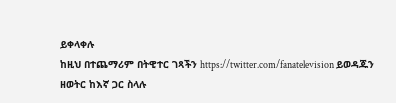ይቀላቀሉ
ከዚህ በተጨማሪም በትዊተር ገጻችን https://twitter.com/fanatelevision ይወዳጁን
ዘወትር ከእኛ ጋር ስላሉ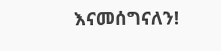እናመሰግናለን!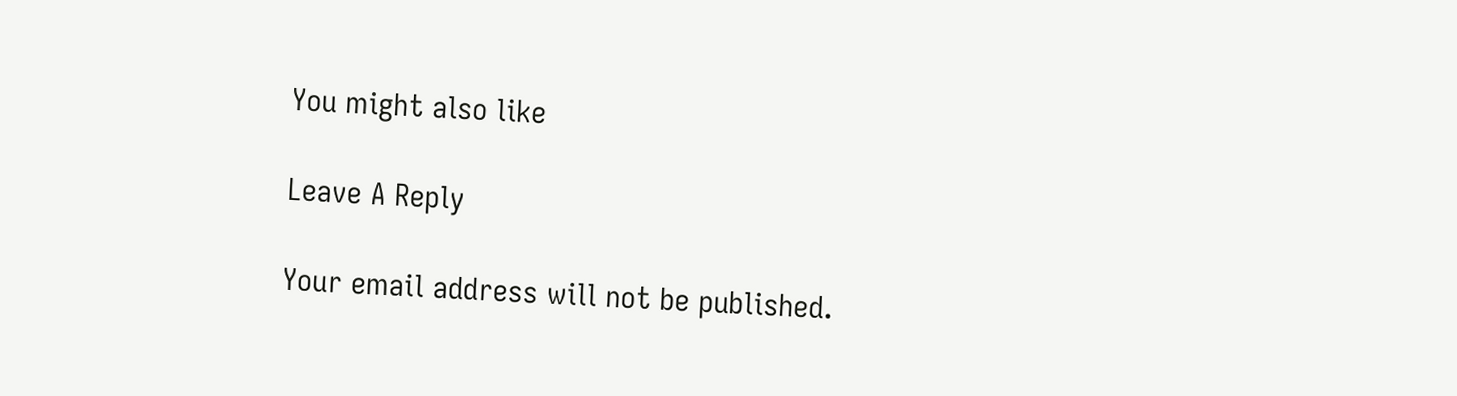You might also like

Leave A Reply

Your email address will not be published.